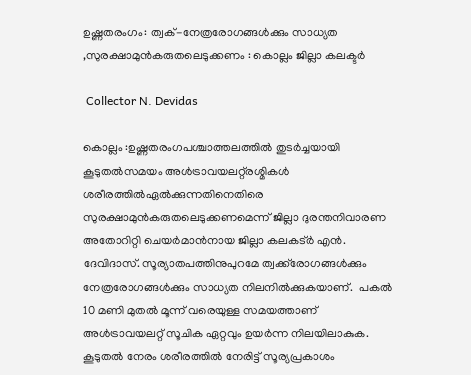ഉഷ്ണതരംഗം: ത്വക്-നേത്രരോഗങ്ങൾക്കും സാധ്യത ,സുരക്ഷാമുൻകരുതലെടുക്കണം : കൊല്ലം ജില്ലാ കലക്ടർ

 Collector N. Devidas

കൊല്ലം :ഉഷ്ണതരംഗപശ്ചാത്തലത്തിൽ തുടർച്ചയായി കൂടുതൽസമയം അൾട്രാവയലറ്റ്‌രശ്മികൾ ശരീരത്തിൽഏൽക്കുന്നതിനെതിരെ സുരക്ഷാമുൻകരുതലെടുക്കണമെന്ന് ജില്ലാ ദുരന്തനിവാരണ അതോറിറ്റി ചെയർമാൻനായ ജില്ലാ കലകട്ർ എൻ. ദേവിദാസ്. സൂര്യാതപത്തിനുപുറമേ ത്വക്ക്‌രോഗങ്ങൾക്കും നേത്രരോഗങ്ങൾക്കും സാധ്യത നിലനിൽക്കുകയാണ്.  പകൽ 10 മണി മുതൽ മൂന്ന് വരെയുള്ള സമയത്താണ് അൾട്രാവയലറ്റ് സൂചിക ഏറ്റവും ഉയർന്ന നിലയിലാകുക.  കൂടുതൽ നേരം ശരീരത്തിൽ നേരിട്ട് സൂര്യപ്രകാശം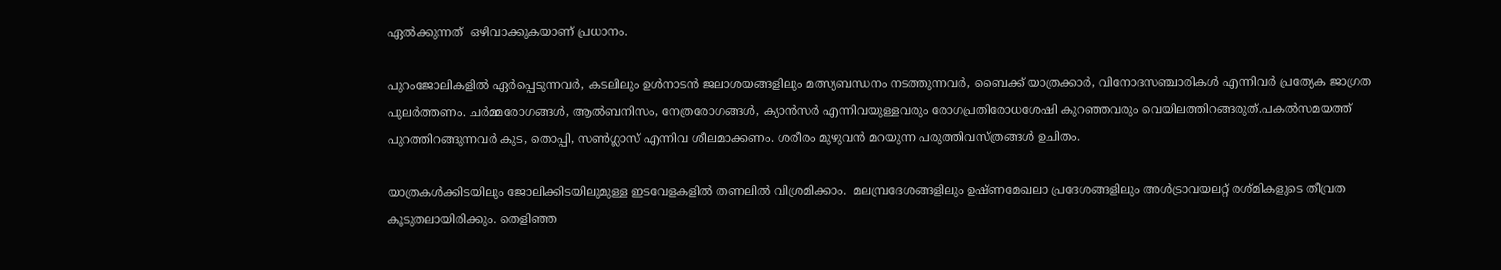ഏൽക്കുന്നത്  ഒഴിവാക്കുകയാണ് പ്രധാനം.

പുറംജോലികളിൽ ഏർപ്പെടുന്നവർ, കടലിലും ഉൾനാടൻ ജലാശയങ്ങളിലും മത്സ്യബന്ധനം നടത്തുന്നവർ, ബൈക്ക് യാത്രക്കാർ, വിനോദസഞ്ചാരികൾ എന്നിവർ പ്രത്യേക ജാഗ്രത പുലർത്തണം. ചർമ്മരോഗങ്ങൾ, ആൽബനിസം, നേത്രരോഗങ്ങൾ, ക്യാൻസർ എന്നിവയുള്ളവരും രോഗപ്രതിരോധശേഷി കുറഞ്ഞവരും വെയിലത്തിറങ്ങരുത്.പകൽസമയത്ത് പുറത്തിറങ്ങുന്നവർ കുട, തൊപ്പി, സൺഗ്ലാസ് എന്നിവ ശീലമാക്കണം. ശരീരം മുഴുവൻ മറയുന്ന പരുത്തിവസ്ത്രങ്ങൾ ഉചിതം.

യാത്രകൾക്കിടയിലും ജോലിക്കിടയിലുമുള്ള ഇടവേളകളിൽ തണലിൽ വിശ്രമിക്കാം.  മലമ്പ്രദേശങ്ങളിലും ഉഷ്ണമേഖലാ പ്രദേശങ്ങളിലും അൾട്രാവയലറ്റ് രശ്മികളുടെ തീവ്രത കൂടുതലായിരിക്കും. തെളിഞ്ഞ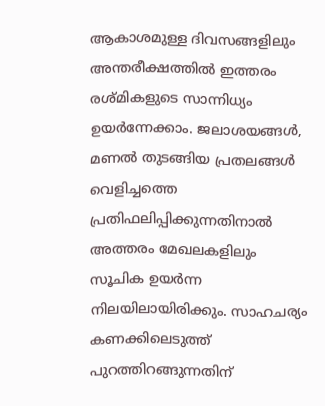ആകാശമുള്ള ദിവസങ്ങളിലും അന്തരീക്ഷത്തിൽ ഇത്തരം രശ്മികളുടെ സാന്നിധ്യം ഉയർന്നേക്കാം. ജലാശയങ്ങൾ, മണൽ തുടങ്ങിയ പ്രതലങ്ങൾ വെളിച്ചത്തെ പ്രതിഫലിപ്പിക്കുന്നതിനാൽ അത്തരം മേഖലകളിലും സൂചിക ഉയർന്ന നിലയിലായിരിക്കും. സാഹചര്യം കണക്കിലെടുത്ത് പുറത്തിറങ്ങുന്നതിന്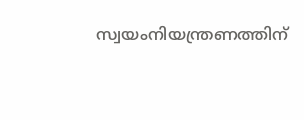സ്വയംനിയന്ത്രണത്തിന്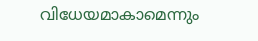വിധേയമാകാമെന്നും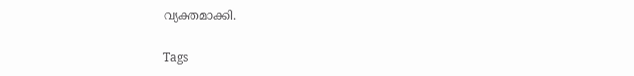വ്യക്തമാക്കി.

Tags